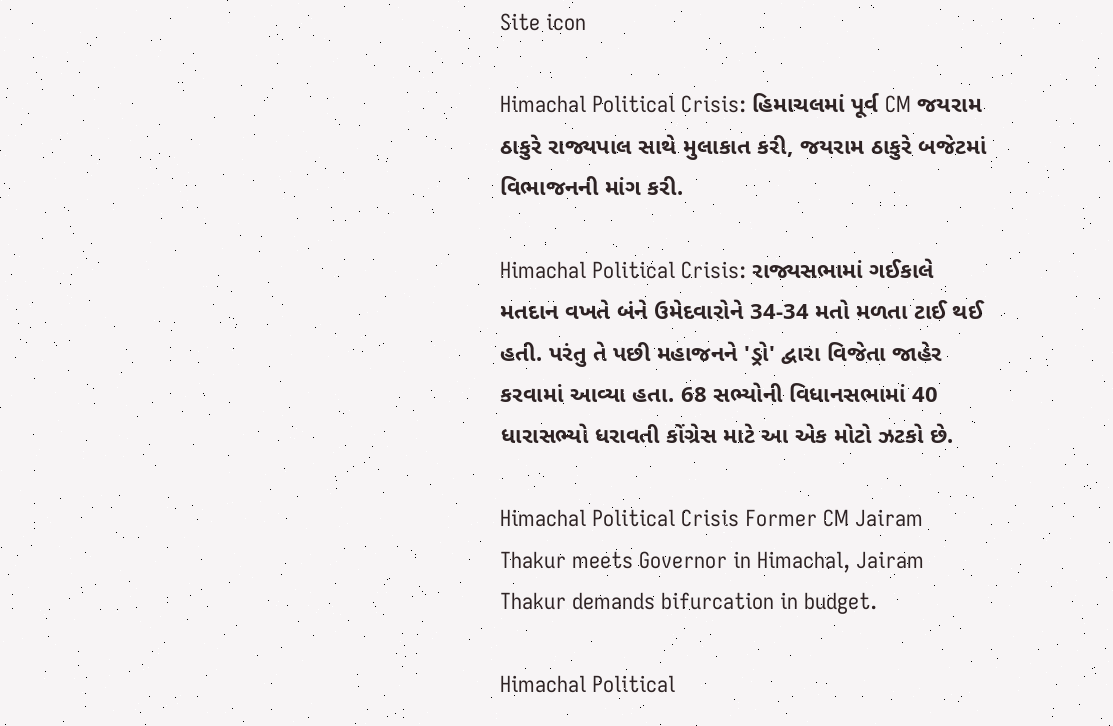Site icon

Himachal Political Crisis: હિમાચલમાં પૂર્વ CM જયરામ ઠાકુરે રાજ્યપાલ સાથે મુલાકાત કરી, જયરામ ઠાકુરે બજેટમાં વિભાજનની માંગ કરી.

Himachal Political Crisis: રાજ્યસભામાં ગઈકાલે મતદાન વખતે બંને ઉમેદવારોને 34-34 મતો મળતા ટાઈ થઈ હતી. પરંતુ તે પછી મહાજનને 'ડ્રો' દ્વારા વિજેતા જાહેર કરવામાં આવ્યા હતા. 68 સભ્યોની વિધાનસભામાં 40 ધારાસભ્યો ધરાવતી કોંગ્રેસ માટે આ એક મોટો ઝટકો છે.

Himachal Political Crisis Former CM Jairam Thakur meets Governor in Himachal, Jairam Thakur demands bifurcation in budget.

Himachal Political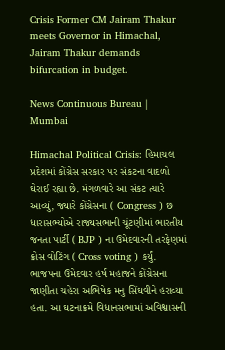Crisis Former CM Jairam Thakur meets Governor in Himachal, Jairam Thakur demands bifurcation in budget.

News Continuous Bureau | Mumbai

Himachal Political Crisis: હિમાચલ પ્રદેશમાં કોંગ્રેસ સરકાર પર સંકટના વાદળો ઘેરાઈ રહ્યા છે. મંગળવારે આ સંકટ ત્યારે આવ્યું, જ્યારે કોંગ્રેસના ( Congress ) છ ધારાસભ્યોએ રાજ્યસભાની ચૂંટણીમાં ભારતીય જનતા પાર્ટી ( BJP ) ના ઉમેદવારની તરફેણમાં ક્રોસ વોટિંગ ( Cross voting ) કર્યું. ભાજપના ઉમેદવાર હર્ષ મહાજને કોંગ્રેસના જાણીતા ચહેરા અભિષેક મનુ સિંઘવીને હરાવ્યા હતા. આ ઘટનાક્રમે વિધાનસભામાં અવિશ્વાસની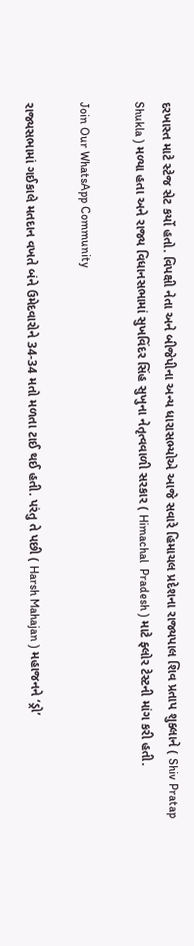દરખાસ્ત માટે સ્ટેજ સેટ કર્યો હતો. વિપક્ષી નેતા અને બીજેપીના અન્ય ધારાસભ્યોએ આજે સવારે હિમાચલ પ્રદેશના રાજ્યપાલ શિવ પ્રતાપ શુક્લાને ( Shiv Pratap Shukla ) મળ્યા હતા અને રાજ્ય વિધાનસભામાં સુખવિંદર સિંહ સુખુના નેતૃત્વવાળી સરકાર ( Himachal  Pradesh ) માટે ફ્લોર ટેસ્ટની માંગ કરી હતી.

Join Our WhatsApp Community

રાજ્યસભામાં ગઈકાલે મતદાન વખતે બંને ઉમેદવારોને 34-34 મતો મળતા ટાઈ થઈ હતી. પરંતુ તે પછી ( Harsh Mahajan ) મહાજનને ‘ડ્રો’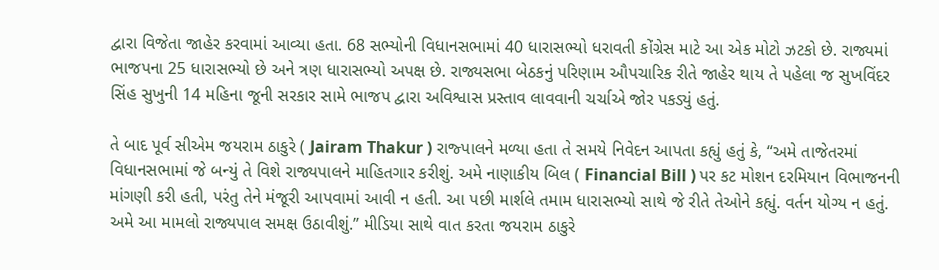દ્વારા વિજેતા જાહેર કરવામાં આવ્યા હતા. 68 સભ્યોની વિધાનસભામાં 40 ધારાસભ્યો ધરાવતી કોંગ્રેસ માટે આ એક મોટો ઝટકો છે. રાજ્યમાં ભાજપના 25 ધારાસભ્યો છે અને ત્રણ ધારાસભ્યો અપક્ષ છે. રાજ્યસભા બેઠકનું પરિણામ ઔપચારિક રીતે જાહેર થાય તે પહેલા જ સુખવિંદર સિંહ સુખુની 14 મહિના જૂની સરકાર સામે ભાજપ દ્વારા અવિશ્વાસ પ્રસ્તાવ લાવવાની ચર્ચાએ જોર પકડ્યું હતું.

તે બાદ પૂર્વ સીએમ જયરામ ઠાકુરે ( Jairam Thakur ) રાજ્પાલને મળ્યા હતા તે સમયે નિવેદન આપતા કહ્યું હતું કે, “અમે તાજેતરમાં વિધાનસભામાં જે બન્યું તે વિશે રાજ્યપાલને માહિતગાર કરીશું. અમે નાણાકીય બિલ ( Financial Bill ) પર કટ મોશન દરમિયાન વિભાજનની માંગણી કરી હતી, પરંતુ તેને મંજૂરી આપવામાં આવી ન હતી. આ પછી માર્શલે તમામ ધારાસભ્યો સાથે જે રીતે તેઓને કહ્યું. વર્તન યોગ્ય ન હતું. અમે આ મામલો રાજ્યપાલ સમક્ષ ઉઠાવીશું.” મીડિયા સાથે વાત કરતા જયરામ ઠાકુરે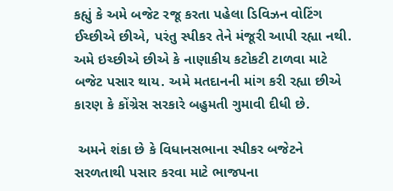કહ્યું કે અમે બજેટ રજૂ કરતા પહેલા ડિવિઝન વોટિંગ ઈચ્છીએ છીએ, પરંતુ સ્પીકર તેને મંજૂરી આપી રહ્યા નથી. અમે ઇચ્છીએ છીએ કે નાણાકીય કટોકટી ટાળવા માટે બજેટ પસાર થાય. અમે મતદાનની માંગ કરી રહ્યા છીએ કારણ કે કોંગ્રેસ સરકારે બહુમતી ગુમાવી દીધી છે.

 અમને શંકા છે કે વિધાનસભાના સ્પીકર બજેટને સરળતાથી પસાર કરવા માટે ભાજપના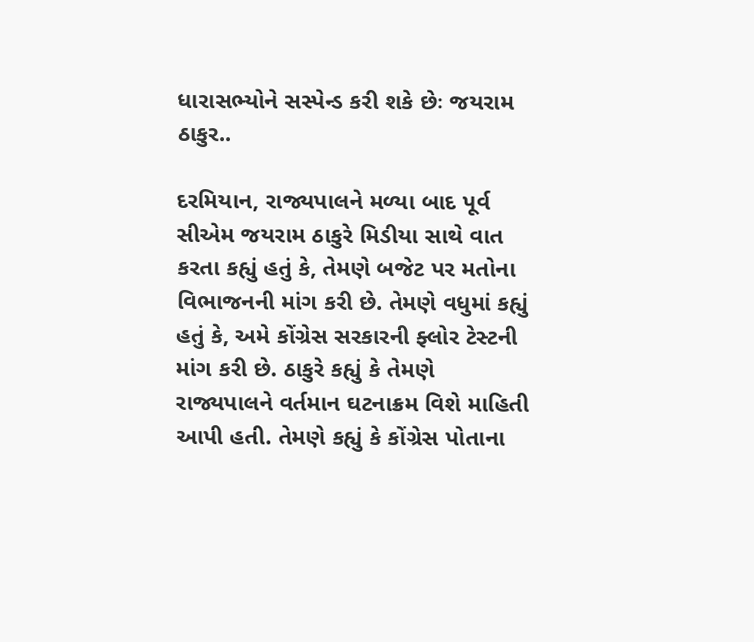ધારાસભ્યોને સસ્પેન્ડ કરી શકે છેઃ જયરામ ઠાકુર..

દરમિયાન, રાજ્યપાલને મળ્યા બાદ પૂર્વ સીએમ જયરામ ઠાકુરે મિડીયા સાથે વાત કરતા કહ્યું હતું કે, તેમણે બજેટ પર મતોના વિભાજનની માંગ કરી છે. તેમણે વધુમાં કહ્યું હતું કે, અમે કોંગ્રેસ સરકારની ફ્લોર ટેસ્ટની માંગ કરી છે. ઠાકુરે કહ્યું કે તેમણે રાજ્યપાલને વર્તમાન ઘટનાક્રમ વિશે માહિતી આપી હતી. તેમણે કહ્યું કે કોંગ્રેસ પોતાના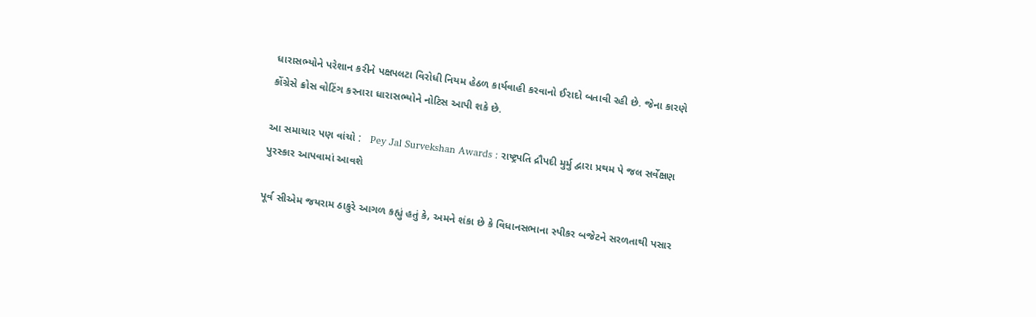ધારાસભ્યોને પરેશાન કરીને પક્ષપલટા વિરોધી નિયમ હેઠળ કાર્યવાહી કરવાનો ઈરાદો બતાવી રહી છે. જેના કારણે કોંગ્રેસે ક્રોસ વોટિંગ કરનારા ધારાસભ્યોને નોટિસ આપી શકે છે.

આ સમાચાર પણ વાંચો :   Pey Jal Survekshan Awards : રાષ્ટ્રપતિ દ્રૌપદી મુર્મુ દ્વારા પ્રથમ પે જલ સર્વેક્ષણ પુરસ્કાર આપવામાં આવશે

પૂર્વ સીએમ જયરામ ઠાકુરે આગળ કહ્યું હતું કે, અમને શંકા છે કે વિધાનસભાના સ્પીકર બજેટને સરળતાથી પસાર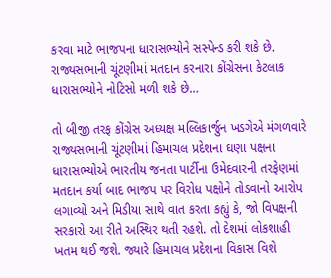કરવા માટે ભાજપના ધારાસભ્યોને સસ્પેન્ડ કરી શકે છે. રાજ્યસભાની ચૂંટણીમાં મતદાન કરનારા કોંગ્રેસના કેટલાક ધારાસભ્યોને નોટિસો મળી શકે છે…

તો બીજી તરફ કોંગ્રેસ અધ્યક્ષ મલ્લિકાર્જુન ખડગેએ મંગળવારે રાજ્યસભાની ચૂંટણીમાં હિમાચલ પ્રદેશના ઘણા પક્ષના ધારાસભ્યોએ ભારતીય જનતા પાર્ટીના ઉમેદવારની તરફેણમાં મતદાન કર્યા બાદ ભાજપ પર વિરોધ પક્ષોને તોડવાનો આરોપ લગાવ્યો અને મિડીયા સાથે વાત કરતા કહ્યું કે, જો વિપક્ષની સરકારો આ રીતે અસ્થિર થતી રહશે. તો દેશમાં લોકશાહી ખતમ થઈ જશે. જ્યારે હિમાચલ પ્રદેશના વિકાસ વિશે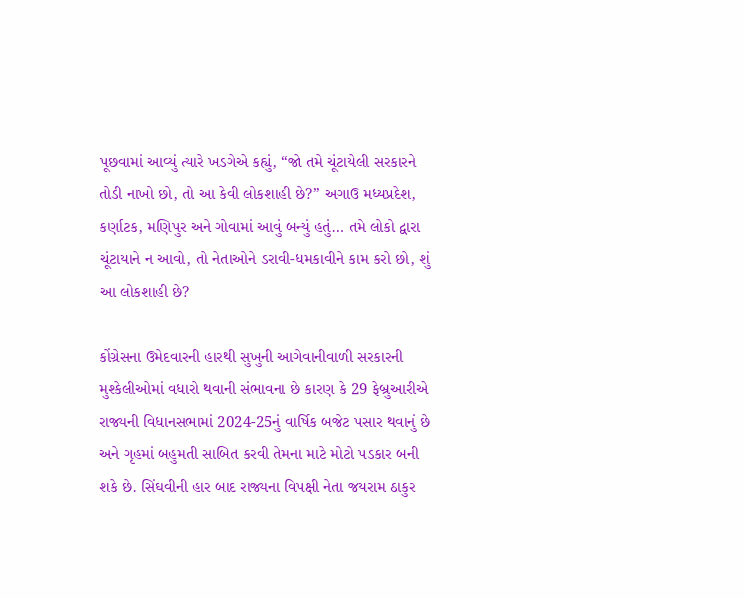પૂછવામાં આવ્યું ત્યારે ખડગેએ કહ્યું, “જો તમે ચૂંટાયેલી સરકારને તોડી નાખો છો, તો આ કેવી લોકશાહી છે?” અગાઉ મધ્યપ્રદેશ, કર્ણાટક, મણિપુર અને ગોવામાં આવું બન્યું હતું… તમે લોકો દ્વારા ચૂંટાયાને ન આવો, તો નેતાઓને ડરાવી-ધમકાવીને કામ કરો છો, શું આ લોકશાહી છે?

કોંગ્રેસના ઉમેદવારની હારથી સુખુની આગેવાનીવાળી સરકારની મુશ્કેલીઓમાં વધારો થવાની સંભાવના છે કારણ કે 29 ફેબ્રુઆરીએ રાજ્યની વિધાનસભામાં 2024-25નું વાર્ષિક બજેટ પસાર થવાનું છે અને ગૃહમાં બહુમતી સાબિત કરવી તેમના માટે મોટો પડકાર બની શકે છે. સિંઘવીની હાર બાદ રાજ્યના વિપક્ષી નેતા જયરામ ઠાકુર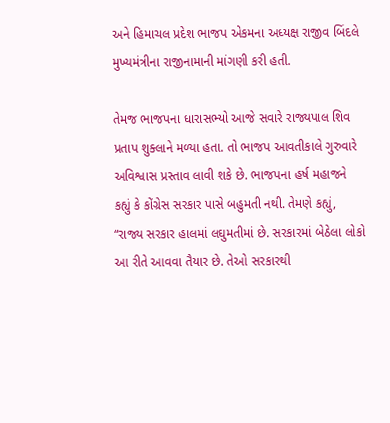અને હિમાચલ પ્રદેશ ભાજપ એકમના અધ્યક્ષ રાજીવ બિંદલે મુખ્યમંત્રીના રાજીનામાની માંગણી કરી હતી.

તેમજ ભાજપના ધારાસભ્યો આજે સવારે રાજ્યપાલ શિવ પ્રતાપ શુક્લાને મળ્યા હતા. તો ભાજપ આવતીકાલે ગુરુવારે અવિશ્વાસ પ્રસ્તાવ લાવી શકે છે. ભાજપના હર્ષ મહાજને કહ્યું કે કોંગ્રેસ સરકાર પાસે બહુમતી નથી. તેમણે કહ્યું, “રાજ્ય સરકાર હાલમાં લઘુમતીમાં છે. સરકારમાં બેઠેલા લોકો આ રીતે આવવા તૈયાર છે. તેઓ સરકારથી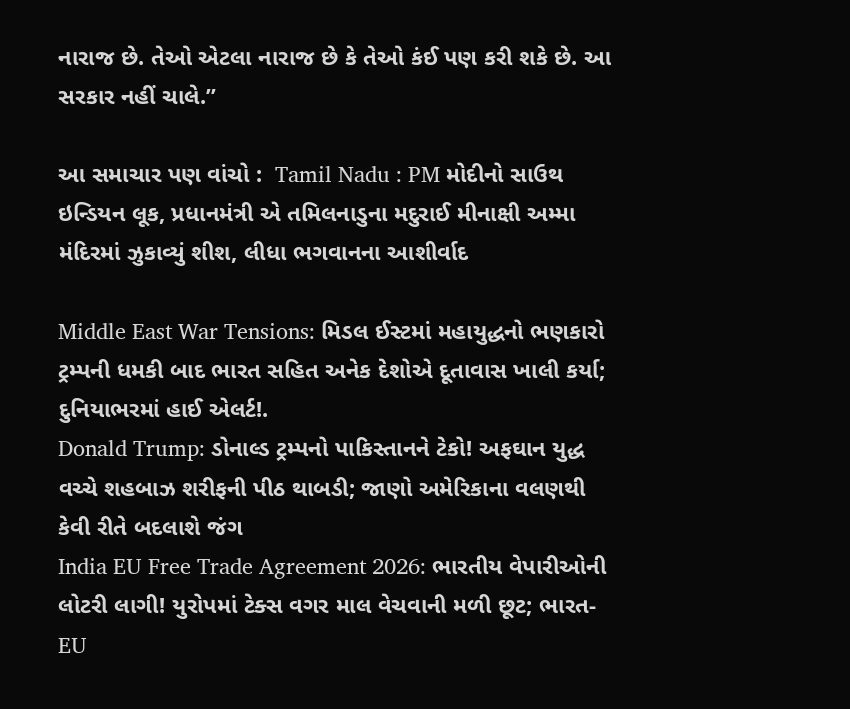નારાજ છે. તેઓ એટલા નારાજ છે કે તેઓ કંઈ પણ કરી શકે છે. આ સરકાર નહીં ચાલે.”

આ સમાચાર પણ વાંચો :  Tamil Nadu : PM મોદીનો સાઉથ ઇન્ડિયન લૂક, પ્રધાનમંત્રી એ તમિલનાડુના મદુરાઈ મીનાક્ષી અમ્મા મંદિરમાં ઝુકાવ્યું શીશ, લીધા ભગવાનના આશીર્વાદ

Middle East War Tensions: મિડલ ઈસ્ટમાં મહાયુદ્ધનો ભણકારો ટ્રમ્પની ધમકી બાદ ભારત સહિત અનેક દેશોએ દૂતાવાસ ખાલી કર્યા; દુનિયાભરમાં હાઈ એલર્ટ!.
Donald Trump: ડોનાલ્ડ ટ્રમ્પનો પાકિસ્તાનને ટેકો! અફઘાન યુદ્ધ વચ્ચે શહબાઝ શરીફની પીઠ થાબડી; જાણો અમેરિકાના વલણથી કેવી રીતે બદલાશે જંગ
India EU Free Trade Agreement 2026: ભારતીય વેપારીઓની લોટરી લાગી! યુરોપમાં ટેક્સ વગર માલ વેચવાની મળી છૂટ; ભારત-EU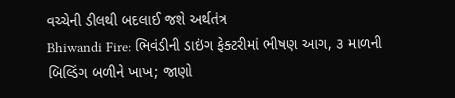વચ્ચેની ડીલથી બદલાઈ જશે અર્થતંત્ર
Bhiwandi Fire: ભિવંડીની ડાઇંગ ફેક્ટરીમાં ભીષણ આગ, ૩ માળની બિલ્ડિંગ બળીને ખાખ; જાણો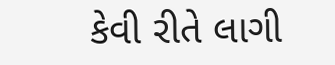કેવી રીતે લાગી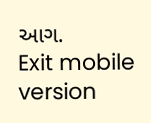આગ.
Exit mobile version